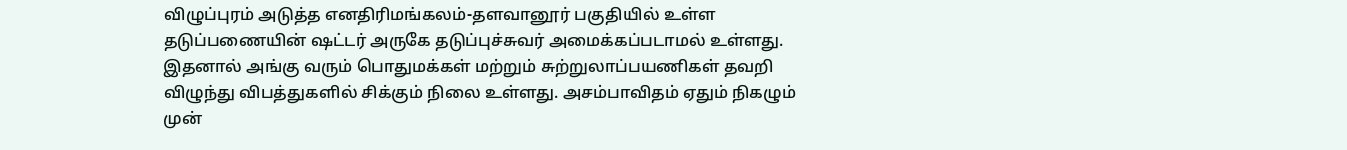விழுப்புரம் அடுத்த எனதிரிமங்கலம்-தளவானூர் பகுதியில் உள்ள தடுப்பணையின் ஷட்டர் அருகே தடுப்புச்சுவர் அமைக்கப்படாமல் உள்ளது. இதனால் அங்கு வரும் பொதுமக்கள் மற்றும் சுற்றுலாப்பயணிகள் தவறி விழுந்து விபத்துகளில் சிக்கும் நிலை உள்ளது. அசம்பாவிதம் ஏதும் நிகழும் முன்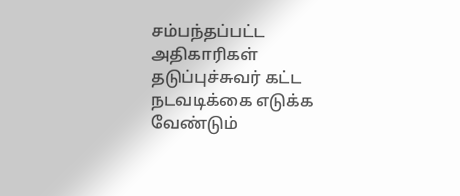சம்பந்தப்பட்ட அதிகாரிகள் தடுப்புச்சுவர் கட்ட நடவடிக்கை எடுக்க வேண்டும்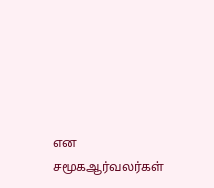என சமூகஆர்வலர்கள்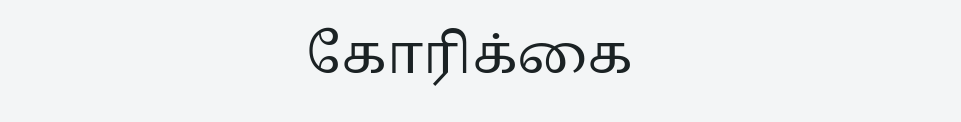கோரிக்கை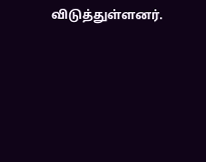விடுத்துள்ளனர்.